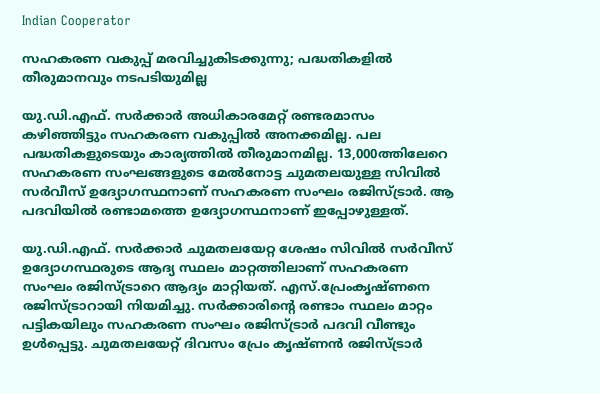Indian Cooperator

സഹകരണ വകുപ്പ് മരവിച്ചുകിടക്കുന്നു; പദ്ധതികളില്‍ തീരുമാനവും നടപടിയുമില്ല

യു.ഡി.എഫ്. സര്‍ക്കാര്‍ അധികാരമേറ്റ് രണ്ടരമാസം കഴിഞ്ഞിട്ടും സഹകരണ വകുപ്പില്‍ അനക്കമില്ല. പല പദ്ധതികളുടെയും കാര്യത്തില്‍ തീരുമാനമില്ല. 13,000ത്തിലേറെ സഹകരണ സംഘങ്ങളുടെ മേല്‍നോട്ട ചുമതലയുള്ള സിവില്‍ സര്‍വീസ് ഉദ്യോഗസ്ഥനാണ് സഹകരണ സംഘം രജിസ്ട്രാര്‍. ആ പദവിയില്‍ രണ്ടാമത്തെ ഉദ്യോഗസ്ഥനാണ് ഇപ്പോഴുള്ളത്.

യു.ഡി.എഫ്. സര്‍ക്കാര്‍ ചുമതലയേറ്റ ശേഷം സിവില്‍ സര്‍വീസ് ഉദ്യോഗസ്ഥരുടെ ആദ്യ സ്ഥലം മാറ്റത്തിലാണ് സഹകരണ സംഘം രജിസ്ട്രാറെ ആദ്യം മാറ്റിയത്. എസ്.പ്രേംകൃഷ്ണനെ രജിസ്ട്രാറായി നിയമിച്ചു. സര്‍ക്കാരിന്റെ രണ്ടാം സ്ഥലം മാറ്റം പട്ടികയിലും സഹകരണ സംഘം രജിസ്ട്രാര്‍ പദവി വീണ്ടും ഉള്‍പ്പെട്ടു. ചുമതലയേറ്റ് ദിവസം പ്രേം കൃഷ്ണന്‍ രജിസ്ട്രാര്‍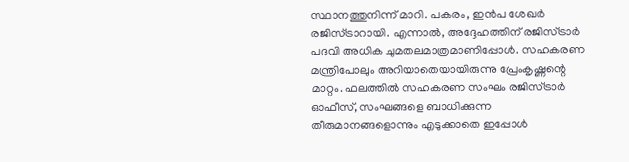സ്ഥാനത്തുനിന്ന് മാറി. പകരം, ഇന്‍പ ശേഖര്‍ രജിസ്ട്രാറായി. എന്നാല്‍, അദ്ദേഹത്തിന് രജിസ്ട്രാര്‍ പദവി അധിക ചുമതലമാത്രമാണിപ്പോള്‍. സഹകരണ മന്ത്രിപോലും അറിയാതെയായിരുന്നു പ്രേംകൃഷ്ണന്റെ മാറ്റം. ഫലത്തില്‍ സഹകരണ സംഘം രജിസ്ട്രാര്‍ ഓഫീസ്, സംഘങ്ങളെ ബാധിക്കുന്ന തീരുമാനങ്ങളൊന്നും എടുക്കാതെ ഇപ്പോള്‍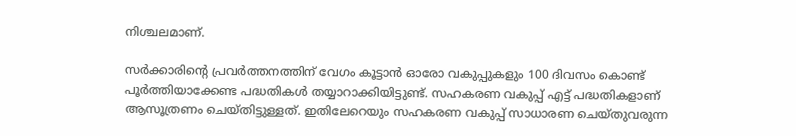നിശ്ചലമാണ്.

സര്‍ക്കാരിന്റെ പ്രവര്‍ത്തനത്തിന് വേഗം കൂട്ടാന്‍ ഓരോ വകുപ്പുകളും 100 ദിവസം കൊണ്ട് പൂര്‍ത്തിയാക്കേണ്ട പദ്ധതികള്‍ തയ്യാറാക്കിയിട്ടുണ്ട്. സഹകരണ വകുപ്പ് എട്ട് പദ്ധതികളാണ് ആസൂത്രണം ചെയ്തിട്ടുള്ളത്. ഇതിലേറെയും സഹകരണ വകുപ്പ് സാധാരണ ചെയ്തുവരുന്ന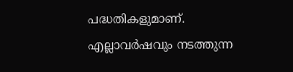പദ്ധതികളുമാണ്. എല്ലാവര്‍ഷവും നടത്തുന്ന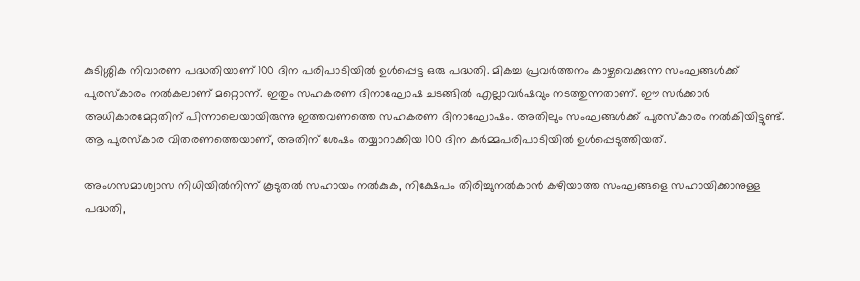കുടിശ്ശിക നിവാരണ പദ്ധതിയാണ് 100 ദിന പരിപാടിയില്‍ ഉള്‍പ്പെട്ട ഒരു പദ്ധതി. മികച്ച പ്രവര്‍ത്തനം കാഴ്ചവെക്കുന്ന സംഘങ്ങള്‍ക്ക് പുരസ്‌കാരം നല്‍കലാണ് മറ്റൊന്ന്. ഇതും സഹകരണ ദിനാഘോഷ ചടങ്ങില്‍ എല്ലാവര്‍ഷവും നടത്തുന്നതാണ്. ഈ സര്‍ക്കാര്‍ അധികാരമേറ്റതിന് പിന്നാലെയായിരുന്നു ഇത്തവണത്തെ സഹകരണ ദിനാഘോഷം. അതിലും സംഘങ്ങള്‍ക്ക് പുരസ്‌കാരം നല്‍കിയിട്ടുണ്ട്. ആ പുരസ്‌കാര വിതരണത്തെയാണ്, അതിന് ശേഷം തയ്യാറാക്കിയ 100 ദിന കര്‍മ്മപരിപാടിയില്‍ ഉള്‍പ്പെടുത്തിയത്.

അംഗസമാശ്വാസ നിധിയില്‍നിന്ന് കൂടുതല്‍ സഹായം നല്‍കുക, നിക്ഷേപം തിരിച്ചുനല്‍കാന്‍ കഴിയാത്ത സംഘങ്ങളെ സഹായിക്കാനുള്ള പദ്ധതി,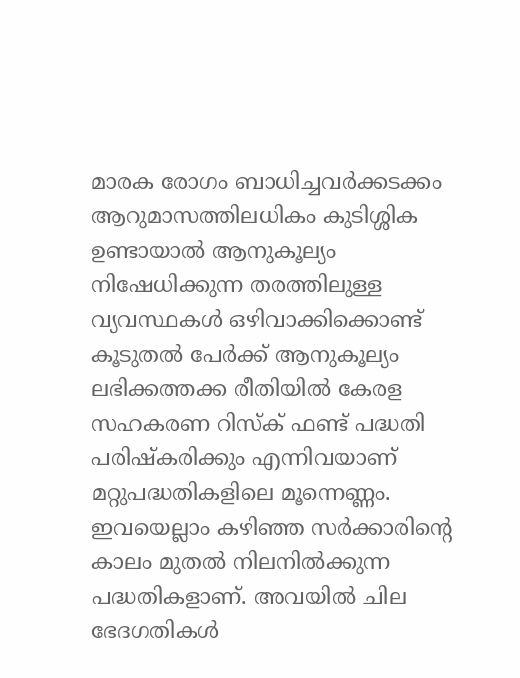മാരക രോഗം ബാധിച്ചവര്‍ക്കടക്കം ആറുമാസത്തിലധികം കുടിശ്ശിക ഉണ്ടായാല്‍ ആനുകൂല്യം നിഷേധിക്കുന്ന തരത്തിലുള്ള വ്യവസ്ഥകള്‍ ഒഴിവാക്കിക്കൊണ്ട് കൂടുതല്‍ പേര്‍ക്ക് ആനുകൂല്യം ലഭിക്കത്തക്ക രീതിയില്‍ കേരള സഹകരണ റിസ്‌ക് ഫണ്ട് പദ്ധതി പരിഷ്‌കരിക്കും എന്നിവയാണ് മറ്റുപദ്ധതികളിലെ മൂന്നെണ്ണം. ഇവയെല്ലാം കഴിഞ്ഞ സര്‍ക്കാരിന്റെ കാലം മുതല്‍ നിലനില്‍ക്കുന്ന പദ്ധതികളാണ്. അവയില്‍ ചില ഭേദഗതികള്‍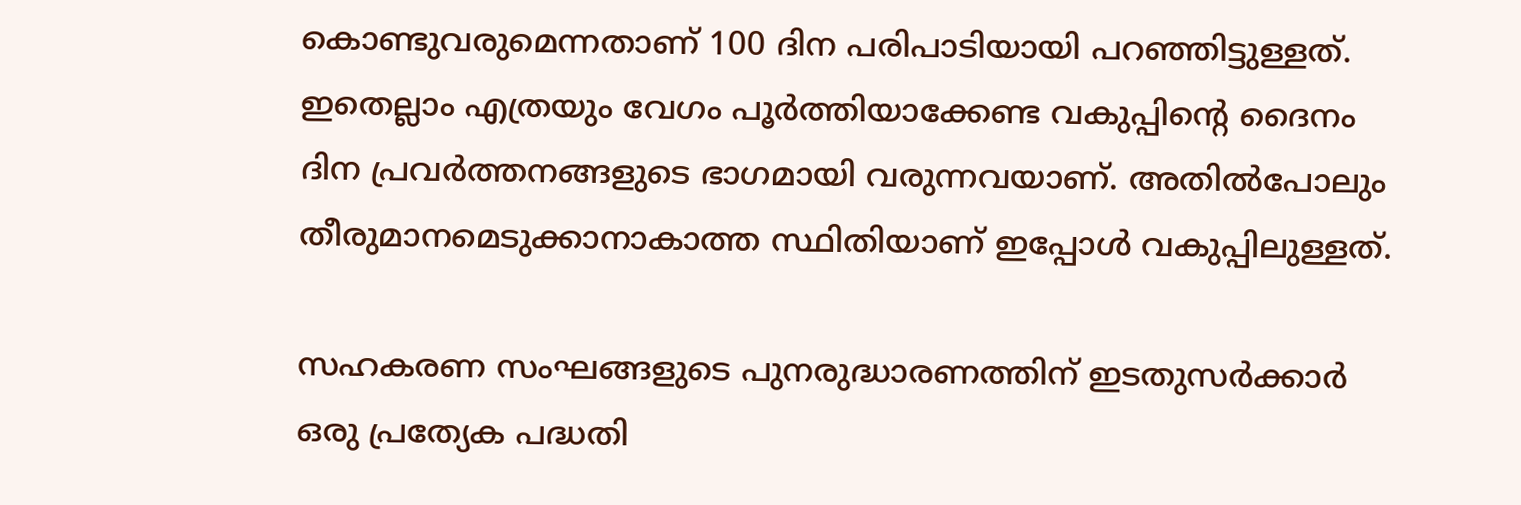കൊണ്ടുവരുമെന്നതാണ് 100 ദിന പരിപാടിയായി പറഞ്ഞിട്ടുള്ളത്. ഇതെല്ലാം എത്രയും വേഗം പൂര്‍ത്തിയാക്കേണ്ട വകുപ്പിന്റെ ദൈനം ദിന പ്രവര്‍ത്തനങ്ങളുടെ ഭാഗമായി വരുന്നവയാണ്. അതില്‍പോലും തീരുമാനമെടുക്കാനാകാത്ത സ്ഥിതിയാണ് ഇപ്പോള്‍ വകുപ്പിലുള്ളത്.

സഹകരണ സംഘങ്ങളുടെ പുനരുദ്ധാരണത്തിന് ഇടതുസര്‍ക്കാര്‍ ഒരു പ്രത്യേക പദ്ധതി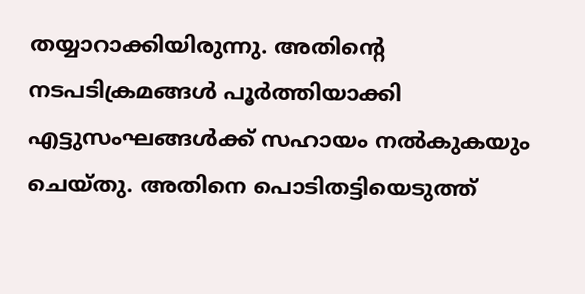തയ്യാറാക്കിയിരുന്നു. അതിന്റെ നടപടിക്രമങ്ങള്‍ പൂര്‍ത്തിയാക്കി എട്ടുസംഘങ്ങള്‍ക്ക് സഹായം നല്‍കുകയും ചെയ്തു. അതിനെ പൊടിതട്ടിയെടുത്ത്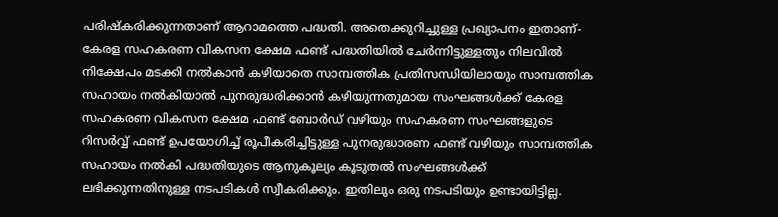പരിഷ്‌കരിക്കുന്നതാണ് ആറാമത്തെ പദ്ധതി. അതെക്കുറിച്ചുള്ള പ്രഖ്യാപനം ഇതാണ്- കേരള സഹകരണ വികസന ക്ഷേമ ഫണ്ട് പദ്ധതിയില്‍ ചേര്‍ന്നിട്ടുള്ളതും നിലവില്‍ നിക്ഷേപം മടക്കി നല്‍കാന്‍ കഴിയാതെ സാമ്പത്തിക പ്രതിസന്ധിയിലായും സാമ്പത്തിക സഹായം നല്‍കിയാല്‍ പുനരുദ്ധരിക്കാന്‍ കഴിയുന്നതുമായ സംഘങ്ങള്‍ക്ക് കേരള സഹകരണ വികസന ക്ഷേമ ഫണ്ട് ബോര്‍ഡ് വഴിയും സഹകരണ സംഘങ്ങളുടെ റിസര്‍വ്വ് ഫണ്ട് ഉപയോഗിച്ച് രൂപീകരിച്ചിട്ടുള്ള പുനരുദ്ധാരണ ഫണ്ട് വഴിയും സാമ്പത്തിക സഹായം നല്‍കി പദ്ധതിയുടെ ആനുകൂല്യം കൂടുതല്‍ സംഘങ്ങള്‍ക്ക് ലഭിക്കുന്നതിനുള്ള നടപടികള്‍ സ്വീകരിക്കും. ഇതിലും ഒരു നടപടിയും ഉണ്ടായിട്ടില്ല.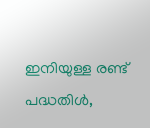ഇനിയുള്ള രണ്ട് പദ്ധതിള്‍,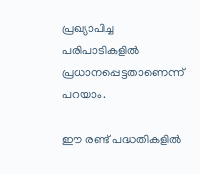പ്രഖ്യാപിച്ച പരിപാടികളില്‍ പ്രധാനപ്പെട്ടതാണെന്ന് പറയാം.

ഈ രണ്ട് പദ്ധതികളില്‍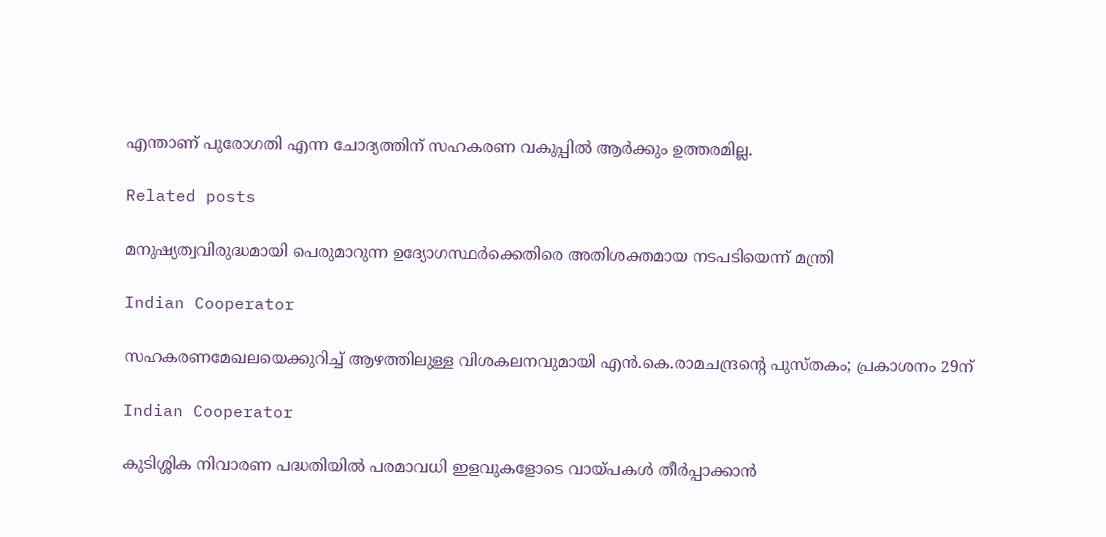എന്താണ് പുരോഗതി എന്ന ചോദ്യത്തിന് സഹകരണ വകുപ്പില്‍ ആര്‍ക്കും ഉത്തരമില്ല.

Related posts

മനുഷ്യത്വവിരുദ്ധമായി പെരുമാറുന്ന ഉദ്യോഗസ്ഥർക്കെതിരെ അതിശക്തമായ നടപടിയെന്ന് മന്ത്രി

Indian Cooperator

സഹകരണമേഖലയെക്കുറിച്ച് ആഴത്തിലുള്ള വിശകലനവുമായി എന്‍.കെ.രാമചന്ദ്രന്റെ പുസ്തകം; പ്രകാശനം 29ന്

Indian Cooperator

കുടിശ്ശിക നിവാരണ പദ്ധതിയില്‍ പരമാവധി ഇളവുകളോടെ വായ്പകള്‍ തീര്‍പ്പാക്കാന്‍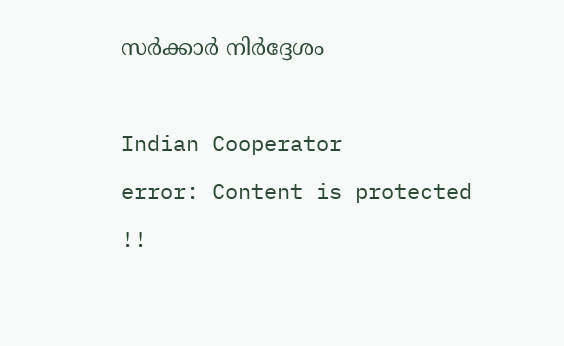സര്‍ക്കാര്‍ നിര്‍ദ്ദേശം

Indian Cooperator
error: Content is protected !!